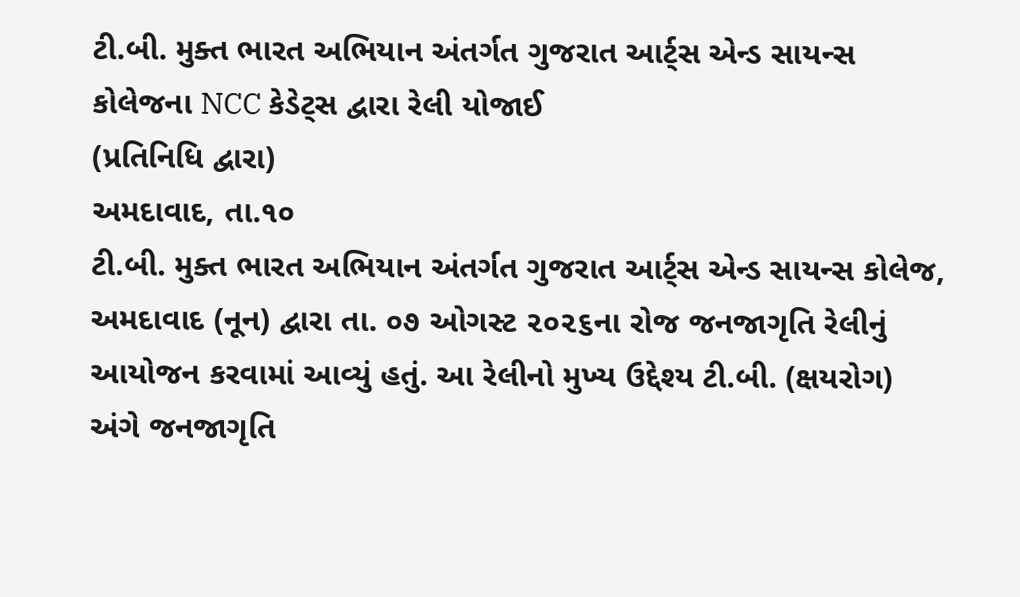ટી.બી. મુક્ત ભારત અભિયાન અંતર્ગત ગુજરાત આર્ટ્સ એન્ડ સાયન્સ કોલેજના NCC કેડેટ્સ દ્વારા રેલી યોજાઈ
(પ્રતિનિધિ દ્વારા)
અમદાવાદ, તા.૧૦
ટી.બી. મુક્ત ભારત અભિયાન અંતર્ગત ગુજરાત આર્ટ્સ એન્ડ સાયન્સ કોલેજ, અમદાવાદ (નૂન) દ્વારા તા. ૦૭ ઓગસ્ટ ૨૦૨૬ના રોજ જનજાગૃતિ રેલીનું આયોજન કરવામાં આવ્યું હતું. આ રેલીનો મુખ્ય ઉદ્દેશ્ય ટી.બી. (ક્ષયરોગ) અંગે જનજાગૃતિ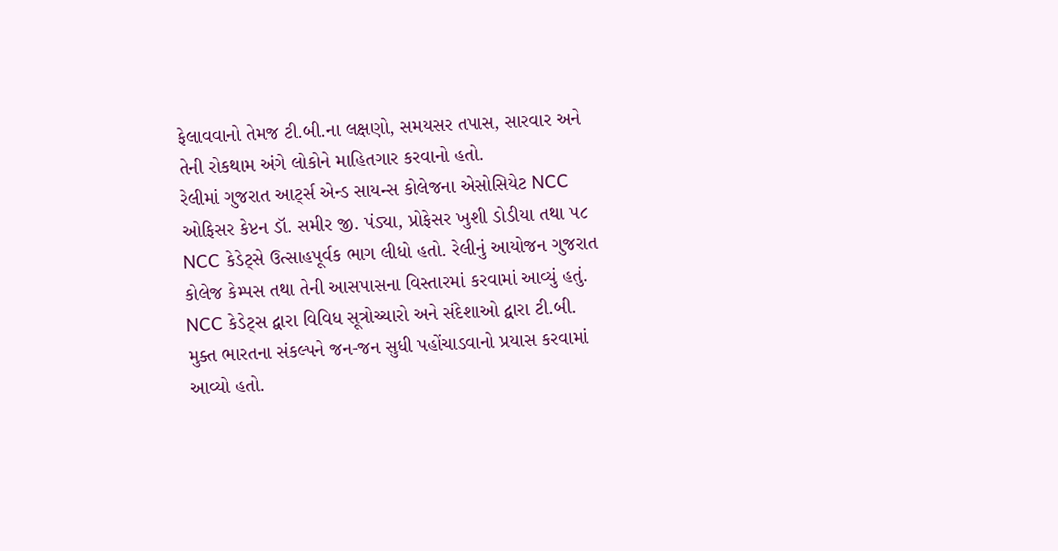ફેલાવવાનો તેમજ ટી.બી.ના લક્ષણો, સમયસર તપાસ, સારવાર અને તેની રોકથામ અંગે લોકોને માહિતગાર કરવાનો હતો.
રેલીમાં ગુજરાત આર્ટ્સ એન્ડ સાયન્સ કોલેજના એસોસિયેટ NCC ઓફિસર કેપ્ટન ડૉ. સમીર જી. પંડ્યા, પ્રોફેસર ખુશી ડોડીયા તથા ૫૮ NCC કેડેટ્સે ઉત્સાહપૂર્વક ભાગ લીધો હતો. રેલીનું આયોજન ગુજરાત કોલેજ કેમ્પસ તથા તેની આસપાસના વિસ્તારમાં કરવામાં આવ્યું હતું.
NCC કેડેટ્સ દ્વારા વિવિધ સૂત્રોચ્ચારો અને સંદેશાઓ દ્વારા ટી.બી. મુક્ત ભારતના સંકલ્પને જન-જન સુધી પહોંચાડવાનો પ્રયાસ કરવામાં આવ્યો હતો.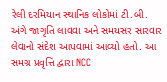રેલી દરમિયાન સ્થાનિક લોકોમાં ટી.બી. અંગે જાગૃતિ લાવવા અને સમયસર સારવાર લેવાનો સંદેશ આપવામાં આવ્યો હતો. આ સમગ્ર પ્રવૃત્તિ દ્વારા NCC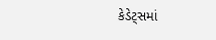કેડેટ્સમાં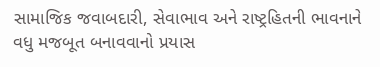સામાજિક જવાબદારી, સેવાભાવ અને રાષ્ટ્રહિતની ભાવનાને વધુ મજબૂત બનાવવાનો પ્રયાસ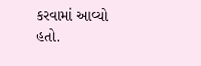કરવામાં આવ્યો હતો.